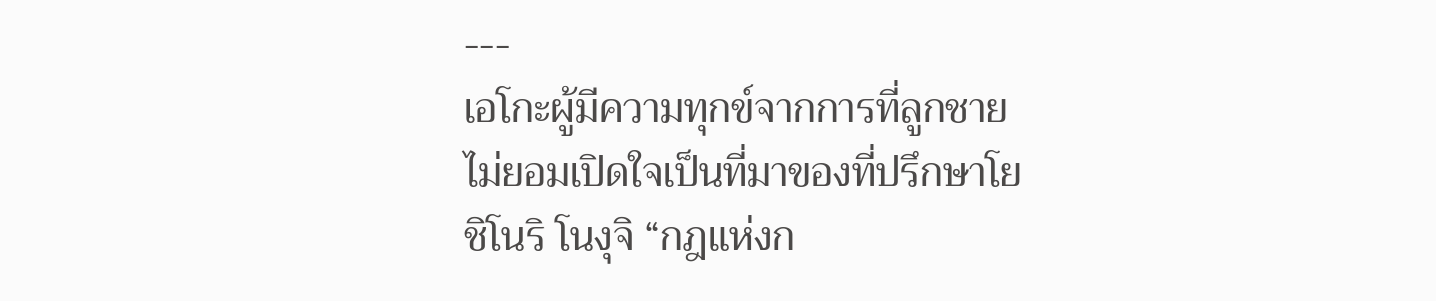---
เอโกะผู้มีความทุกข์จากการที่ลูกชายไม่ยอมเปิดใจเป็นที่มาของที่ปรึกษาโยชิโนริ โนงุจิ “กฎแห่งก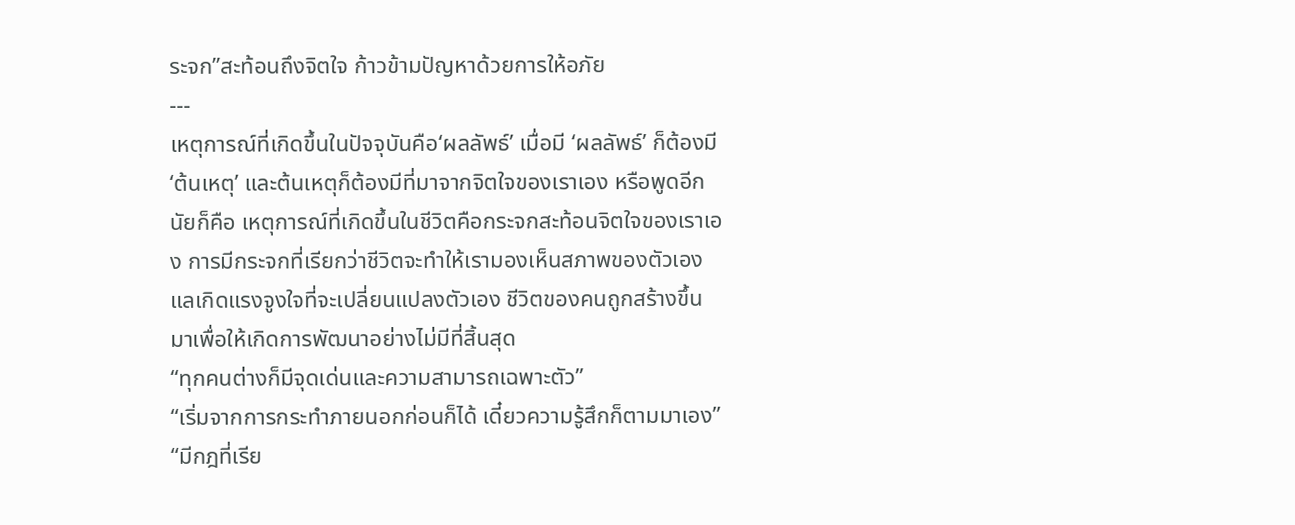ระจก”สะท้อนถึงจิตใจ ก้าวข้ามปัญหาด้วยการให้อภัย
---
เหตุการณ์ที่เกิดขึ้นในปัจจุบันคือ‘ผลลัพธ์’ เมื่อมี ‘ผลลัพธ์’ ก็ต้องมี‘ต้นเหตุ’ และต้นเหตุก็ต้องมีที่มาจากจิตใจของเราเอง หรือพูดอีกนัยก็คือ เหตุการณ์ที่เกิดขึ้นในชีวิตคือกระจกสะท้อนจิตใจของเราเอง การมีกระจกที่เรียกว่าชีวิตจะทำให้เรามองเห็นสภาพของตัวเอง แลเกิดแรงจูงใจที่จะเปลี่ยนแปลงตัวเอง ชีวิตของคนถูกสร้างขึ้นมาเพื่อให้เกิดการพัฒนาอย่างไม่มีที่สิ้นสุด
“ทุกคนต่างก็มีจุดเด่นและความสามารถเฉพาะตัว”
“เริ่มจากการกระทำภายนอกก่อนก็ได้ เดี๋ยวความรู้สึกก็ตามมาเอง”
“มีกฎที่เรีย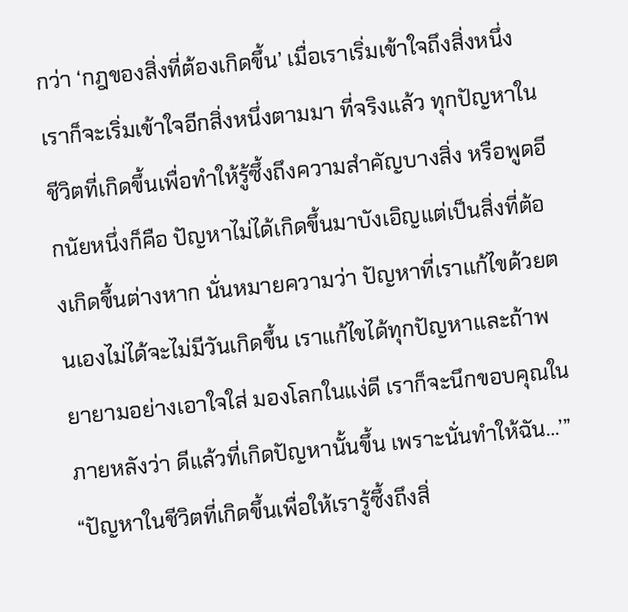กว่า ‘กฎของสิ่งที่ต้องเกิดขึ้น’ เมื่อเราเริ่มเข้าใจถึงสิ่งหนึ่ง เราก็จะเริ่มเข้าใจอีกสิ่งหนึ่งตามมา ที่จริงแล้ว ทุกปัญหาในชีวิตที่เกิดขึ้นเพื่อทำให้รู้ซึ้งถึงความสำคัญบางสิ่ง หรือพูดอีกนัยหนึ่งก็คือ ปัญหาไม่ได้เกิดขึ้นมาบังเอิญแต่เป็นสิ่งที่ต้องเกิดขึ้นต่างหาก นั่นหมายความว่า ปัญหาที่เราแก้ไขด้วยตนเองไม่ได้จะไม่มีวันเกิดขึ้น เราแก้ไขได้ทุกปัญหาและถ้าพยายามอย่างเอาใจใส่ มองโลกในแง่ดี เราก็จะนึกขอบคุณในภายหลังว่า ดีแล้วที่เกิดปัญหานั้นขึ้น เพราะนั่นทำให้ฉัน…’”
“ปัญหาในชีวิตที่เกิดขึ้นเพื่อให้เรารู้ซึ้งถึงสิ่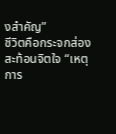งสำคัญ”
ชีวิตคือกระจกส่องสะท้อนจิตใจ “เหตุการ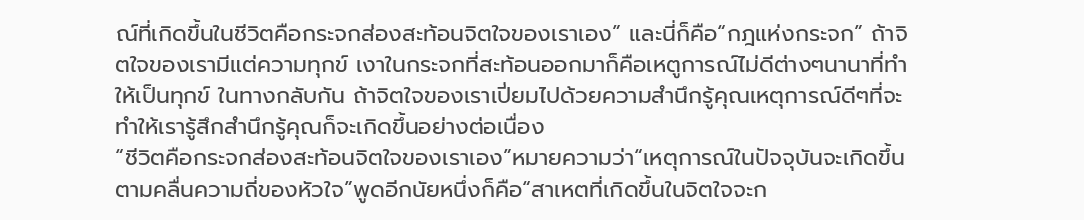ณ์ที่เกิดขึ้นในชีวิตคือกระจกส่องสะท้อนจิตใจของเราเอง” และนี่ก็คือ“กฎแห่งกระจก” ถ้าจิตใจของเรามีแต่ความทุกข์ เงาในกระจกที่สะท้อนออกมาก็คือเหตูการณ์ไม่ดีต่างๆนานาที่ทำให้เป็นทุกข์ ในทางกลับกัน ถ้าจิตใจของเราเปี่ยมไปด้วยความสำนึกรู้คุณเหตุการณ์ดีๆที่จะทำให้เรารู้สึกสำนึกรู้คุณก็จะเกิดขึ้นอย่างต่อเนื่อง
“ชีวิตคือกระจกส่องสะท้อนจิตใจของเราเอง”หมายความว่า“เหตุการณ์ในปัจจุบันจะเกิดขึ้นตามคลื่นความถี่ของหัวใจ”พูดอีกนัยหนึ่งก็คือ“สาเหตที่เกิดขึ้นในจิตใจจะก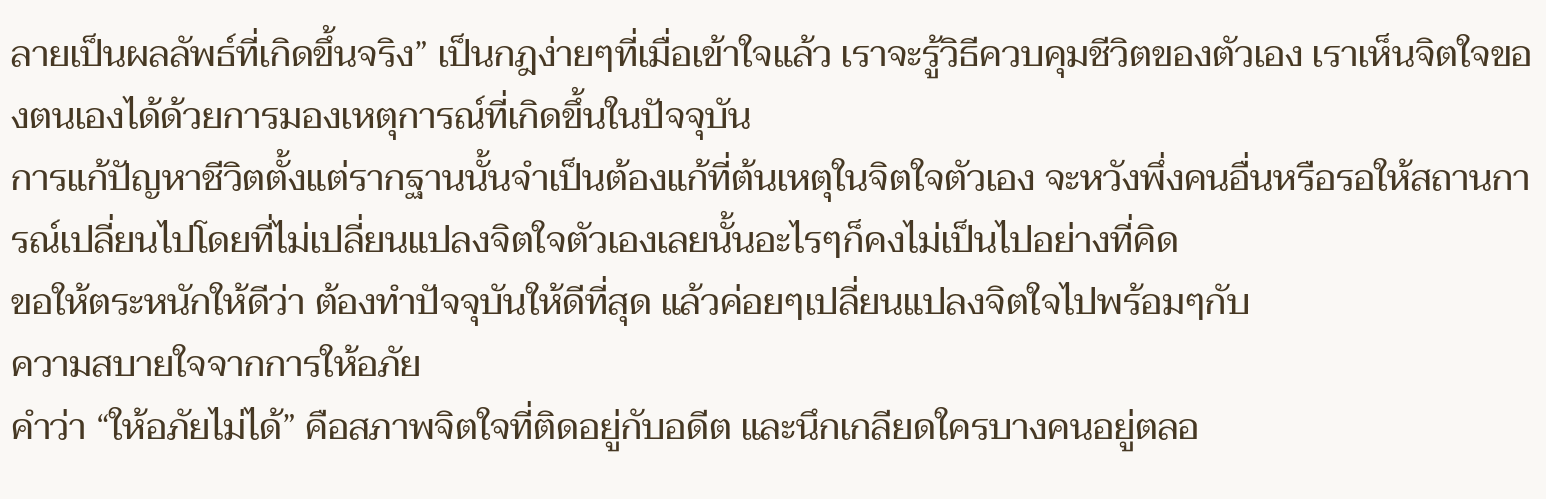ลายเป็นผลลัพธ์ที่เกิดขึ้นจริง” เป็นกฎง่ายๆที่เมื่อเข้าใจแล้ว เราจะรู้วิธีควบคุมชีวิตของตัวเอง เราเห็นจิตใจของตนเองได้ด้วยการมองเหตุการณ์ที่เกิดขึ้นในปัจจุบัน
การแก้ปัญหาชีวิตตั้งแต่รากฐานนั้นจำเป็นต้องแก้ที่ต้นเหตุในจิตใจตัวเอง จะหวังพึ่งคนอื่นหรือรอให้สถานการณ์เปลี่ยนไปโดยที่ไม่เปลี่ยนแปลงจิตใจตัวเองเลยนั้นอะไรๆก็คงไม่เป็นไปอย่างที่คิด
ขอให้ตระหนักให้ดีว่า ต้องทำปัจจุบันให้ดีที่สุด แล้วค่อยๆเปลี่ยนแปลงจิตใจไปพร้อมๆกับ
ความสบายใจจากการให้อภัย
คำว่า “ให้อภัยไม่ได้” คือสภาพจิตใจที่ติดอยู่กับอดีต และนึกเกลียดใครบางคนอยู่ตลอ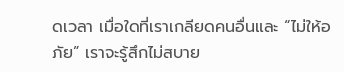ดเวลา เมื่อใดที่เราเกลียดคนอื่นและ “ไม่ให้อภัย” เราจะรู้สึกไม่สบาย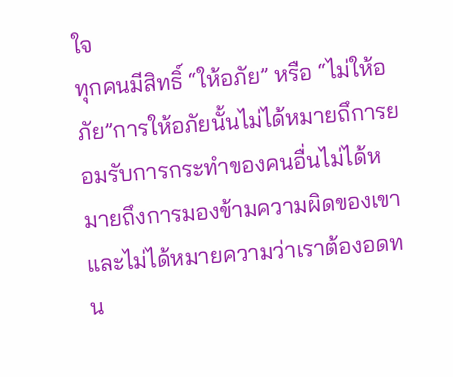ใจ
ทุกคนมีสิทธิ์ “ให้อภัย” หรือ “ไม่ให้อภัย”การให้อภัยนั้นไม่ได้หมายถึการยอมรับการกระทำของคนอื่นไม่ได้หมายถึงการมองข้ามความผิดของเขา และไม่ได้หมายความว่าเราต้องอดทน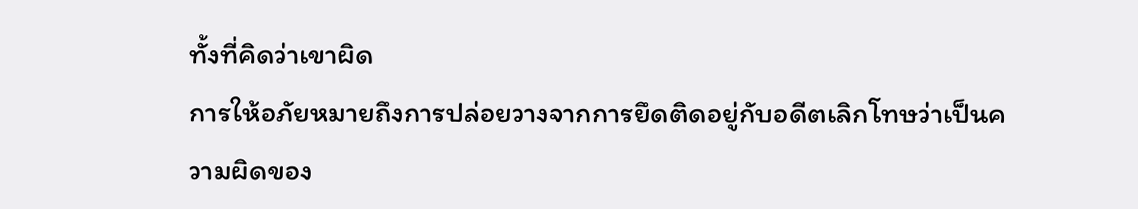ทั้งที่คิดว่าเขาผิด
การให้อภัยหมายถึงการปล่อยวางจากการยึดติดอยู่กับอดีตเลิกโทษว่าเป็นความผิดของ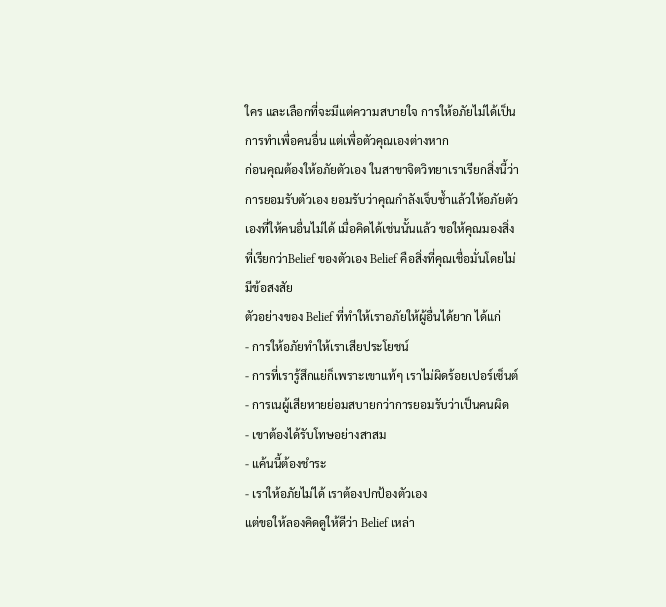ใคร และเลือกที่จะมีแต่ความสบายใจ การให้อภัยไม่ได้เป็นการทำเพื่อคนอื่น แต่เพื่อตัวคุณเองต่างหาก
ก่อนคุณต้องให้อภัยตัวเอง ในสาขาจิตวิทยาเราเรียกสิ่งนี้ว่าการยอมรับตัวเอง ยอมรับว่าคุณกำลังเจ็บช้ำแล้วให้อภัยตัวเองที่ให้คนอื่นไม่ได้ เมื่อคิดได้เช่นนั้นแล้ว ขอให้คุณมองสิ่งที่เรียกว่าBelief ของตัวเอง Belief คือสิ่งที่คุณเชื่อมั่นโดยไม่มีข้อสงสัย
ตัวอย่างของ Belief ที่ทำให้เราอภัยให้ผู้อื่นได้ยาก ได้แก่
- การให้อภัยทำให้เราเสียประโยชน์
- การที่เรารู้สึกแย่ก็เพราะเขาแท้ๆ เราไม่ผิดร้อยเปอร์เซ็นต์
- การเนผู้เสียหายย่อมสบายกว่าการยอมรับว่าเป็นคนผิด
- เขาต้องได้รับโทษอย่างสาสม
- แค้นนี้ต้องชำระ
- เราให้อภัยไม่ได้ เราต้องปกป้องตัวเอง
แต่ขอให้ลองคิดดูให้ดีว่า Belief เหล่า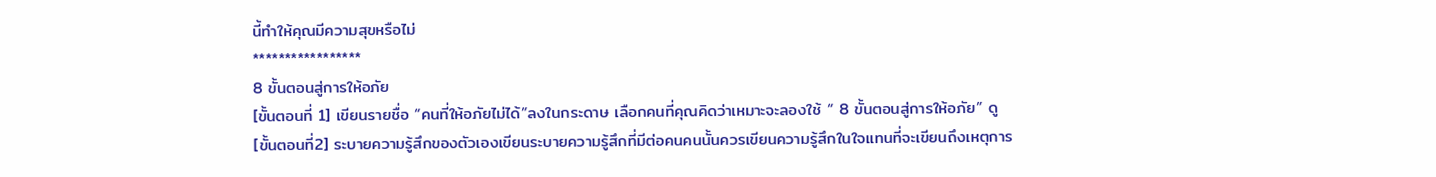นี้ทำให้คุณมีความสุขหรือไม่
*****************
8 ขั้นตอนสู่การให้อภัย
[ขั้นตอนที่ 1] เขียนรายชื่อ “คนที่ให้อภัยไม่ได้”ลงในกระดาษ เลือกคนที่คุณคิดว่าเหมาะจะลองใช้ “ 8 ขั้นตอนสู่การให้อภัย” ดู
[ขั้นตอนที่2] ระบายความรู้สึกของตัวเองเขียนระบายความรู้สึกที่มีต่อคนคนนั้นควรเขียนความรู้สึกในใจแทนที่จะเขียนถึงเหตุการ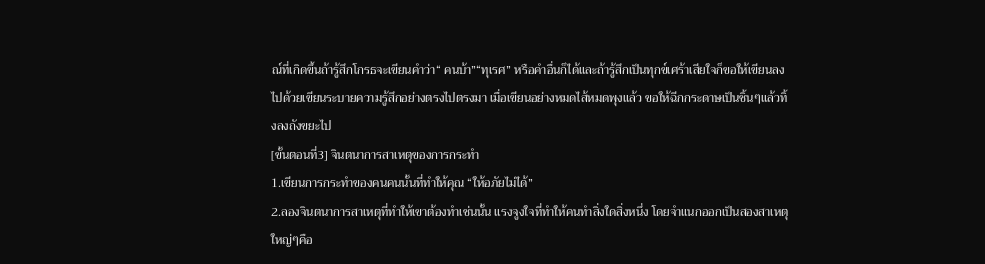ณ์ที่เกิดขึ้นถ้ารู้สึกโกรธจะเขียนคำว่า“ คนบ้า”“ทุเรศ” หรือคำอื่นก็ได้และถ้ารู้สึกเป็นทุกข์เศร้าเสียใจก็ขอให้เขียนลงไปด้วยเขียนระบายความรู้สึกอย่างตรงไปตรงมา เมื่อเขียนอย่างหมดไส้หมดพุงแล้ว ขอให้ฉีกกระดาษเป็นชิ้นๆแล้วทิ้งลงถังขยะไป
[ขั้นตอนที่3] จินตนาการสาเหตุของการกระทำ
1.เขียนการกระทำของคนคนนั้นที่ทำให้คุณ “ให้อภัยไม่ได้”
2.ลองจินตนาการสาเหตุที่ทำให้เขาต้องทำเช่นนั้น แรงจูงใจที่ทำให้คนทำสิ่งใดสิ่งหนึ่ง โดยจำแนกออกเป็นสองสาเหตุใหญ่ๆคือ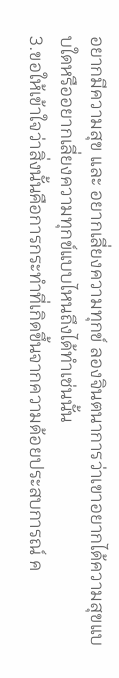อยากมีความสุข และ อยากเลี่ยงความทุกข์ ลองจินตนาการว่าเขาอยากได้ความสุขแบบใดหรืออยากเลี่ยงความทุกข์แบบไหนถึงได้ทำเช่นนั้น
3.ขอให้เข้าใจว่าสิ่งนั้นคือการกระทำที่เกิดขึ้นจากความด้อยประสบการณ์ ค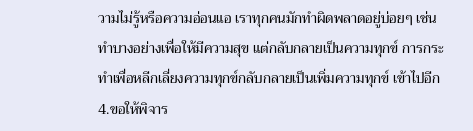วามไม่รู้หรือความอ่อนแอ เราทุกคนมักทำผิดพลาดอยู่บ่อยๆ เช่น ทำบางอย่างเพื่อให้มีความสุข แต่กลับกลายเป็นความทุกข์ การกระทำเพื่อหลีกเลี่ยงความทุกข์กลับกลายเป็นเพิ่มความทุกข์ เข้าไปอีก
4.ขอให้พิจาร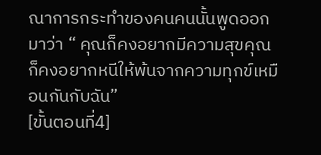ณาการกระทำของคนคนนั้นพูดออกมาว่า “ คุณก็คงอยากมีความสุขคุณก็คงอยากหนีให้พ้นจากความทุกข์เหมือนกันกับฉัน”
[ขั้นตอนที่4]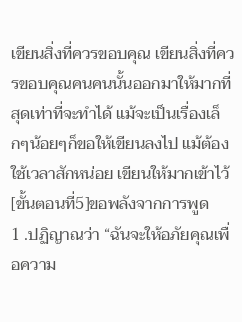เขียนสิ่งที่ควรขอบคุณ เขียนสิ่งที่ควรขอบคุณคนคนนั้นออกมาให้มากที่สุดเท่าที่จะทำได้ แม้จะเป็นเรื่องเล็กๆน้อยๆก็ขอให้เขียนลงไป แม้ต้องใช้เวลาสักหน่อย เขียนให้มากเข้าไว้
[ขั้นตอนที่5]ขอพลังจากการพูด
1 .ปฏิญาณว่า “ฉันจะให้อภัยคุณเพื่อความ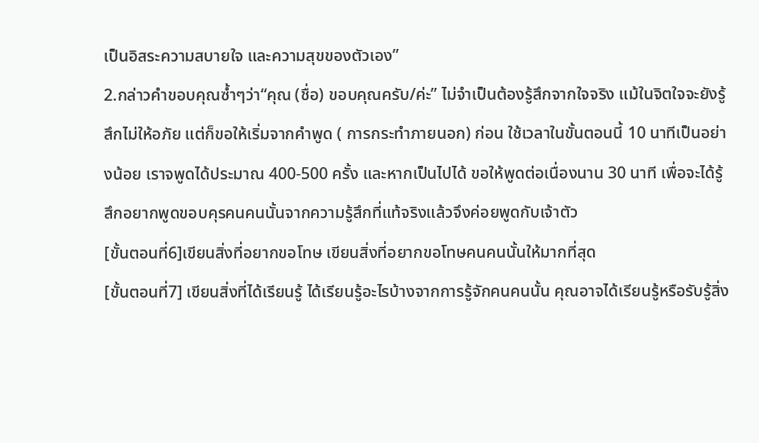เป็นอิสระความสบายใจ และความสุขของตัวเอง”
2.กล่าวคำขอบคุณซ้ำๆว่า“คุณ (ชื่อ) ขอบคุณครับ/ค่ะ” ไม่จำเป็นต้องรู้สึกจากใจจริง แม้ในจิตใจจะยังรู้สึกไม่ให้อภัย แต่ก็ขอให้เริ่มจากคำพูด ( การกระทำภายนอก) ก่อน ใช้เวลาในขั้นตอนนี้ 10 นาทีเป็นอย่างน้อย เราจพูดได้ประมาณ 400-500 ครั้ง และหากเป็นไปได้ ขอให้พูดต่อเนื่องนาน 30 นาที เพื่อจะได้รู้สึกอยากพูดขอบคุรคนคนนั้นจากความรู้สึกที่แท้จริงแล้วจึงค่อยพูดกับเจ้าตัว
[ขั้นตอนที่6]เขียนสิ่งที่อยากขอโทษ เขียนสิ่งที่อยากขอโทษคนคนนั้นให้มากที่สุด
[ขั้นตอนที่7] เขียนสิ่งที่ได้เรียนรู้ ได้เรียนรู้อะไรบ้างจากการรู้จักคนคนนั้น คุณอาจได้เรียนรู้หรือรับรู้สิ่ง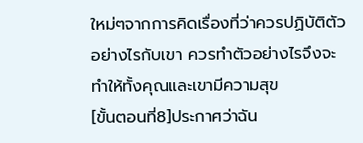ใหม่ๆจากการคิดเรื่องที่ว่าควรปฏิบัติตัวอย่างไรกับเขา ควรทำตัวอย่างไรจึงจะทำให้ทั้งคุณและเขามีความสุข
[ขั้นตอนที่8]ประกาศว่าฉัน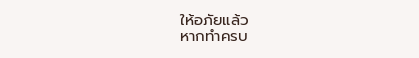ให้อภัยแล้ว
หากทำครบ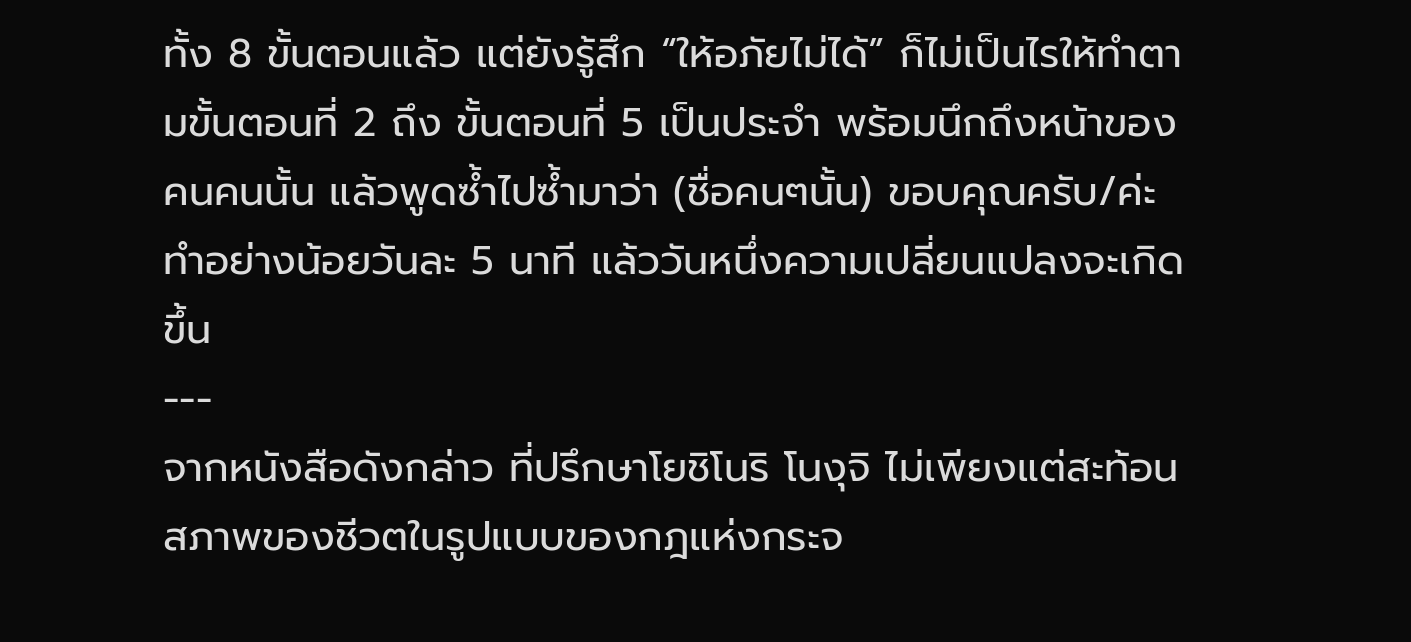ทั้ง 8 ขั้นตอนแล้ว แต่ยังรู้สึก “ให้อภัยไม่ได้” ก็ไม่เป็นไรให้ทำตามขั้นตอนที่ 2 ถึง ขั้นตอนที่ 5 เป็นประจำ พร้อมนึกถึงหน้าของคนคนนั้น แล้วพูดซ้ำไปซ้ำมาว่า (ชื่อคนๆนั้น) ขอบคุณครับ/ค่ะ ทำอย่างน้อยวันละ 5 นาที แล้ววันหนึ่งความเปลี่ยนแปลงจะเกิดขึ้น
---
จากหนังสือดังกล่าว ที่ปรึกษาโยชิโนริ โนงุจิ ไม่เพียงแต่สะท้อนสภาพของชีวตในรูปแบบของกฎแห่งกระจ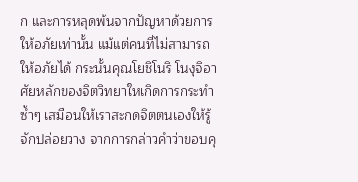ก และการหลุดพ้นจากปัญหาด้วยการให้อภัยเท่านั้น แม้แต่คนที่ไม่สามารถให้อภัยได้ กระนั้นคุณโยชิโนริ โนงุจิอาศัยหลักของจิตวิทยาใหเกิดการกระทำซ้ำๆ เสมือนให้เราสะกดจิตตนเองให้รู้จักปล่อยวาง จากการกล่าวคำว่าขอบคุ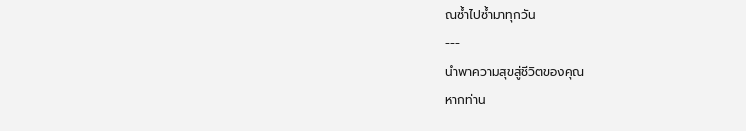ณซ้ำไปซ้ำมาทุกวัน
---
นำพาความสุขสู่ชีวิตของคุณ
หากท่าน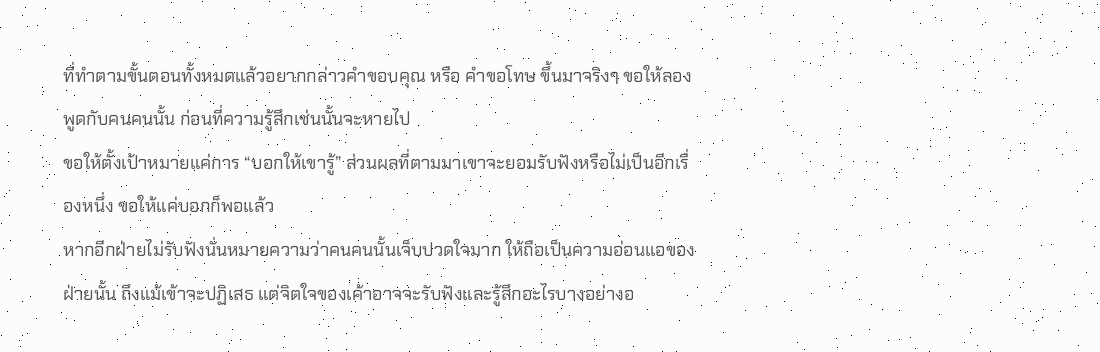ที่ทำตามขั้นตอนทั้งหมดแล้วอยากกล่าวคำขอบคุณ หรือ คำขอโทษ ขึ้นมาจริงๆ ขอให้ลองพูดกับคนคนนั้น ก่อนที่ความรู้สึกเช่นนั้นจะหายไป
ขอให้ตั้งเป้าหมายแค่การ “บอกให้เขารู้” ส่วนผลที่ตามมาเขาจะยอมรับฟังหรือไม่เป็นอีกเรื่องหนึ่ง ขอให้แค่บอกก็พอแล้ว
หากอีกฝ่ายไม่รับฟังนั่นหมายความว่าคนคนนั้นเจ็บปวดใจมาก ให้ถือเป็นความอ่อนแอของฝ่ายนั้น ถึงแม้เข้าจะปฏิเสธ แต่จิตใจของเค้าอาจจะรับฟังและรู้สึกอะไรบางอย่างอ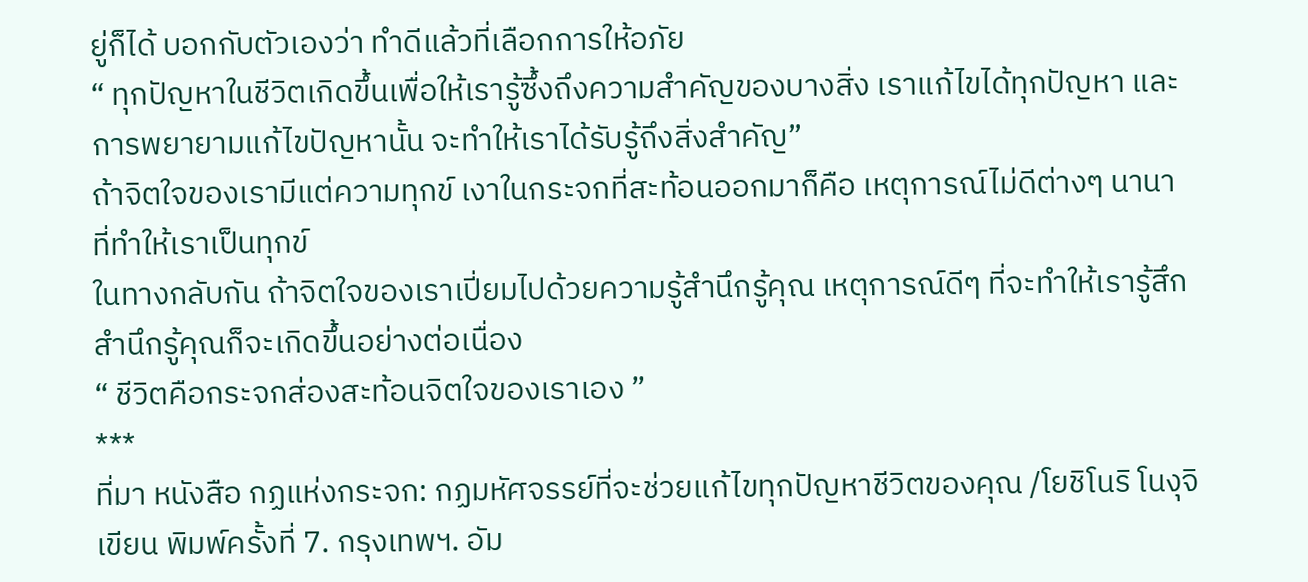ยู่ก็ได้ บอกกับตัวเองว่า ทำดีแล้วที่เลือกการให้อภัย
“ ทุกปัญหาในชีวิตเกิดขึ้นเพื่อให้เรารู้ซึ้งถึงความสำคัญของบางสิ่ง เราแก้ไขได้ทุกปัญหา และการพยายามแก้ไขปัญหานั้น จะทำให้เราได้รับรู้ถึงสิ่งสำคัญ”
ถ้าจิตใจของเรามีแต่ความทุกข์ เงาในกระจกที่สะท้อนออกมาก็คือ เหตุการณ์ไม่ดีต่างๆ นานา ที่ทำให้เราเป็นทุกข์
ในทางกลับกัน ถ้าจิตใจของเราเปี่ยมไปด้วยความรู้สำนึกรู้คุณ เหตุการณ์ดีๆ ที่จะทำให้เรารู้สึกสำนึกรู้คุณก็จะเกิดขึ้นอย่างต่อเนื่อง
“ ชีวิตคือกระจกส่องสะท้อนจิตใจของเราเอง ”
***
ที่มา หนังสือ กฏแห่งกระจก: กฏมหัศจรรย์ที่จะช่วยแก้ไขทุกปัญหาชีวิตของคุณ /โยชิโนริ โนงุจิ เขียน พิมพ์ครั้งที่ 7. กรุงเทพฯ. อัม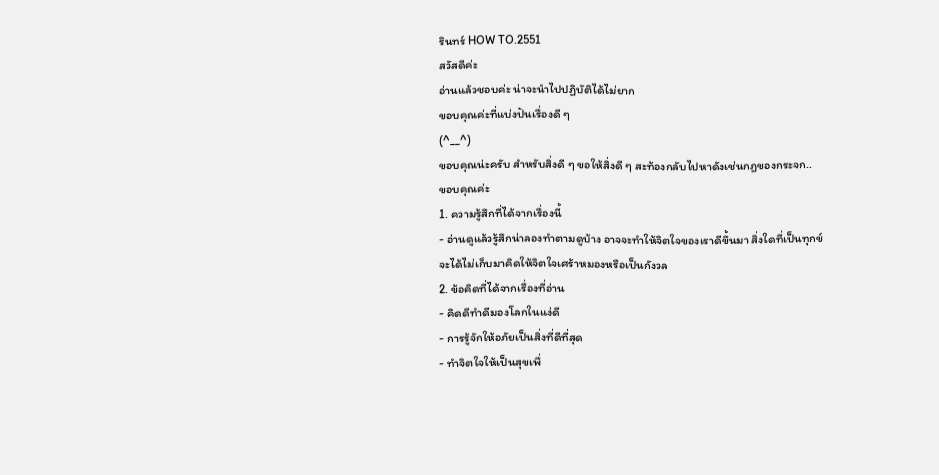รินทร์ HOW TO.2551
สวัสดีค่ะ
อ่านแล้วชอบค่ะ น่าจะนำไปปฏิบัติได้ไม่ยาก
ขอบคุณค่ะที่แบ่งปันเรื่องดี ๆ
(^__^)
ขอบคุณน่ะครับ สำหรับสิ่งดี ๆ ขอให้สิ่งดี ๆ สะท้องกลับไปหาดังเช่นกฎของกระจก..
ขอบคุณค่ะ
1. ความรู้สึกที่ได้จากเรื่องนี้
- อ่านดูแล้วรู้สึกน่าลองทำตามดูบ้าง อาจจะทำให้จิตใจของเราดีขึ้นมา สิ่งใดที่เป็นทุกข์จะได้ไม่เก็บมาคิดให้จิตใจเศร้าหมองหรือเป็นกังวล
2. ข้อคิดที่ได้จากเรื่องที่อ่าน
- คิดดีทำดีมองโลกในแง่ดี
- การรู้จักให้อภัยเป็นสิ่งที่ดีที่สุด
- ทำจิตใจให้เป็นสุขเพื่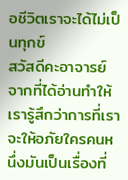อชีวิตเราจะได้ไม่เป็นทุกข์
สวัสดีคะอาจารย์
จากที่ได้อ่านทำให้เรารู้สึกว่าการที่เราจะให้อภัยใครคนหนึ่งมันเป็นเรื่องที่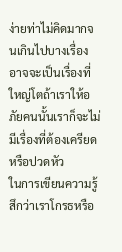ง่ายท่าไม่คิดมากจนเกินไปบางเรื่องอาจจะเป็นเรื่องที่ใหญ่โตถ้าเราให้อภัยคนนั้นเราก็จะไม่มีเรื่องที่ต้องเครียดหรือปวดหัว
ในการเขียนความรู้สึกว่าเราโกรธหรือ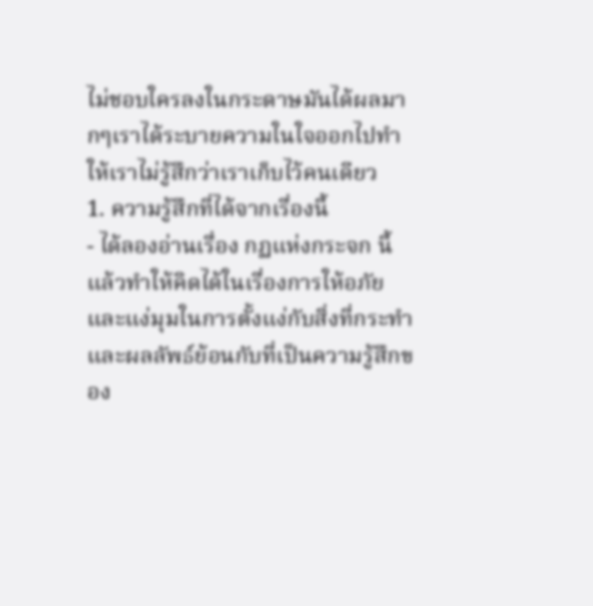ไม่ชอบใครลงในกระดาษมันได้ผลมากๆเราได้ระบายความในใจออกไปทำให้เราไม่รู้สึกว่าเราเก็บไว้คนเดียว
1. ความรู้สึกที่ได้จากเรื่องนี้
- ได้ลองอ่านเรื่อง กฏแห่งกระจก นี้แล้วทำให้คิดได้ในเรื่องการให้อภัยและแง่มุมในการตั้งแง่กับสิ่งที่กระทำและผลลัพธ์ย้อนกับที่เป็นความรู้สึกของ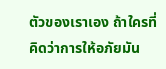ตัวของเราเอง ถ้าใครที่คิดว่าการให้อภัยมัน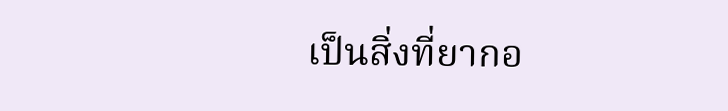เป็นสิ่งที่ยากอ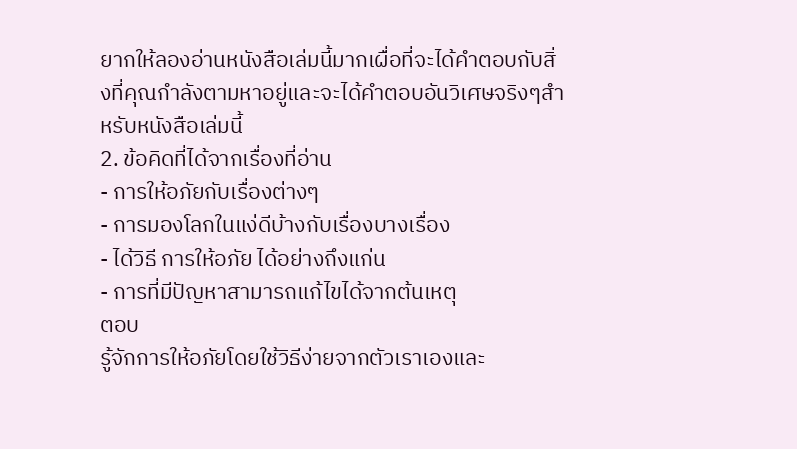ยากให้ลองอ่านหนังสือเล่มนี้มากเผื่อที่จะได้คำตอบกับสิ่งที่คุณกำลังตามหาอยู่และจะได้คำตอบอันวิเศษจริงๆสำหรับหนังสือเล่มนี้
2. ข้อคิดที่ได้จากเรื่องที่อ่าน
- การให้อภัยกับเรื่องต่างๆ
- การมองโลกในแง่ดีบ้างกับเรื่องบางเรื่อง
- ได้วิธี การให้อภัย ได้อย่างถึงแก่น
- การที่มีปัญหาสามารถแก้ไขได้จากต้นเหตุ
ตอบ
รู้จักการให้อภัยโดยใช้วิธีง่ายจากตัวเราเองและ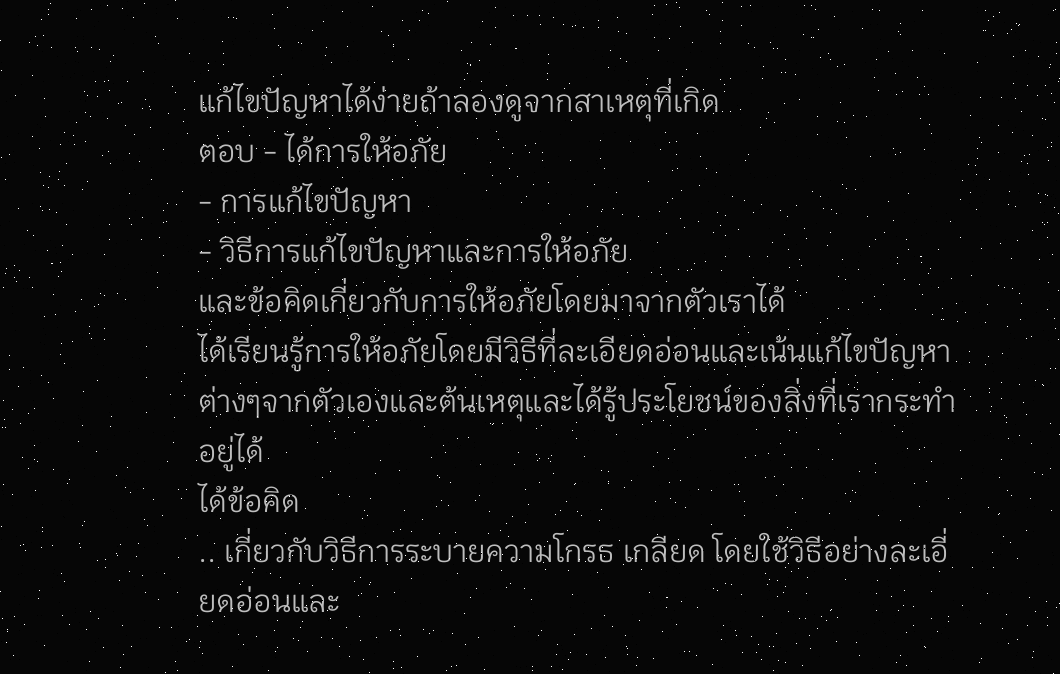แก้ไขปัญหาได้ง่ายถ้าลองดูจากสาเหตุที่เกิด
ตอบ - ได้การให้อภัย
- การแก้ไขปัญหา
- วิธีการแก้ไขปัญหาและการให้อภัย
และข้อคิดเกี่ยวกับการให้อภัยโดยมาจากตัวเราได้
ได้เรียนรู้การให้อภัยโดยมีวิธีที่ละเอียดอ่อนและเน้นแก้ไขปัญหาต่างๆจากตัวเองและต้นเหตุและได้รู้ประโยชน์ของสิ่งที่เรากระทำอยู่ได้
ได้ข้อคิด
.. เกี่ยวกับวิธีการระบายความโกรธ เกลียด โดยใช้วิธีอย่างละเอี่ยดอ่อนและ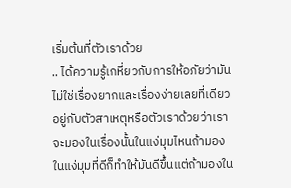เริ่มต้นที่ตัวเราด้วย
.. ได้ความรู้เกหี่ยวกับการให้อภัยว่ามันไม่ใช่เรื่องยากและเรื่องง่ายเลยที่เดียวอยู่กับตัวสาเหตุหรือตัวเราด้วยว่าเราจะมองในเรื่องนั้นในแง่มุมไหนถ้ามองในแง่มุมที่ดีก็ทำให้มันดีขึ้นแต่ถ้ามองใน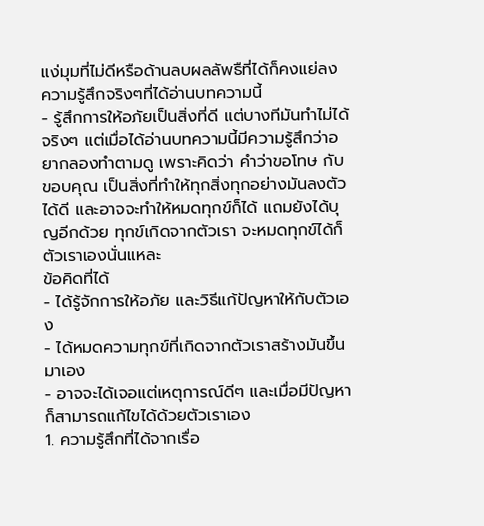แง่มุมที่ไม่ดีหรือด้านลบผลลัพธืที่ได้ก็คงแย่ลง
ความรู้สึกจริงๆที่ได้อ่านบทความนี้
- รู้สึกการให้อภัยเป็นสิ่งที่ดี แต่บางทีมันทำไม่ได้จริงๆ แต่เมื่อได้อ่านบทความนี้มีความรู้สึกว่าอยากลองทำตามดู เพราะคิดว่า คำว่าขอโทษ กับ ขอบคุณ เป็นสิ่งที่ทำให้ทุกสิ่งทุกอย่างมันลงตัวได้ดี และอาจจะทำให้หมดทุกข์ก็ได้ แถมยังได้บุญอีกด้วย ทุกข์เกิดจากตัวเรา จะหมดทุกข์ได้ก็ตัวเราเองนั่นแหละ
ข้อคิดที่ได้
- ได้รู้จักการให้อภัย และวิธีแก้ปัญหาให้กับตัวเอง
- ได้หมดความทุกข์ที่เกิดจากตัวเราสร้างมันขึ้นมาเอง
- อาจจะได้เจอแต่เหตุการณ์ดีๆ และเมื่อมีปัญหาก็สามารถแก้ไขได้ด้วยตัวเราเอง
1. ความรู้สึกที่ได้จากเรื่อ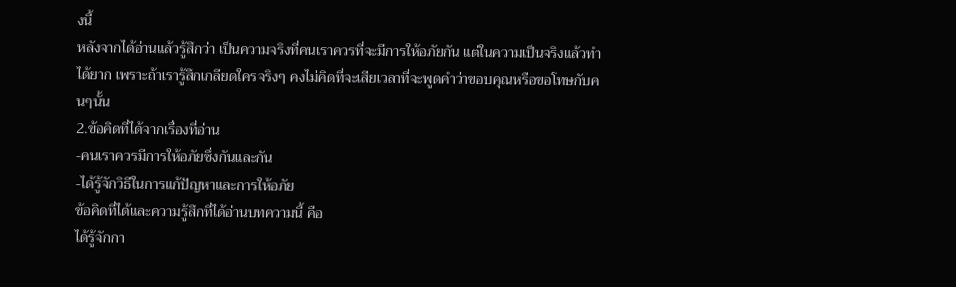งนี้
หลังจากได้อ่านแล้วรู้สึกว่า เป็นความจริงที่คนเราควรที่จะมีการให้อภัยกัน แต่ในความเป็นจริงแล้วทำได้ยาก เพราะถ้าเรารู้สึกเกลียดใครจริงๆ คงไม่คิดที่จะเสียเวลาที่จะพูดคำว่าขอบคุณหรือขอโทษกับคนๆนั้น
2.ข้อคิดที่ได้จากเรื่องที่อ่าน
-คนเราควรมีการให้อภัยซึ่งกันและกัน
-ได้รู้จักวิธีในการแก้ปัญหาและการให้อภัย
ข้อคิดที่ได้และความรู้สึกที่ได้อ่านบทความนี้ คือ
ได้รู้จักกา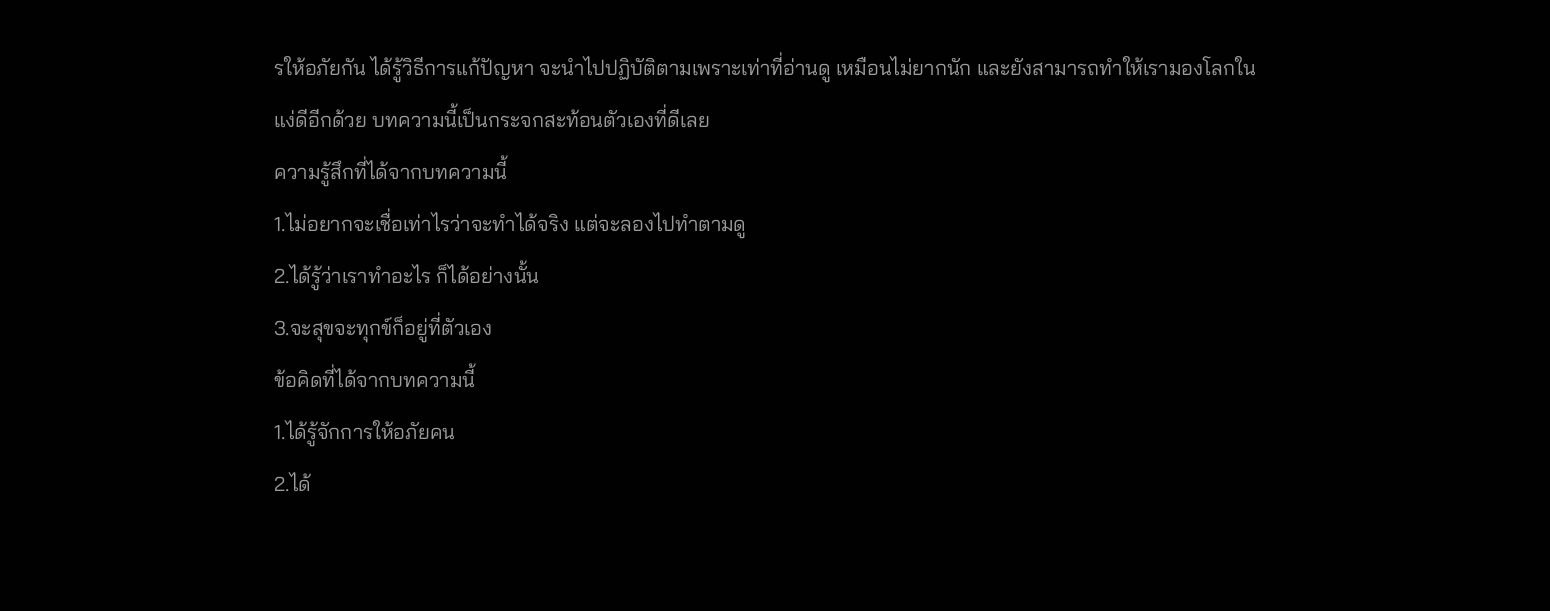รให้อภัยกัน ได้รู้วิธีการแก้ปัญหา จะนำไปปฏิบัติตามเพราะเท่าที่อ่านดู เหมือนไม่ยากนัก และยังสามารถทำให้เรามองโลกในแง่ดีอีกด้วย บทความนี้เป็นกระจกสะท้อนตัวเองที่ดีเลย
ความรู้สึกที่ได้จากบทความนี้
1.ไม่อยากจะเชื่อเท่าไรว่าจะทำได้จริง แต่จะลองไปทำตามดู
2.ได้รู้ว่าเราทำอะไร ก็ได้อย่างนั้น
3.จะสุขจะทุกข์ก็อยู่ที่ตัวเอง
ข้อคิดที่ได้จากบทความนี้
1.ได้รู้จักการให้อภัยคน
2.ได้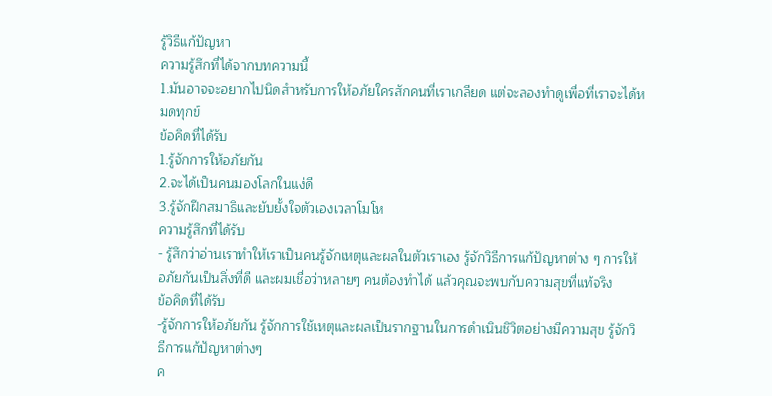รู้วิธีแก้ปัญหา
ความรู้สึกที่ได้จากบทความนี้
1.มันอาจจะอยากไปนิดสำหรับการให้อภัยใครสักคนที่เราเกลียด แต่จะลองทำดูเพื่อที่เราจะได้หมดทุกข์
ข้อคิดที่ได้รับ
1.รู้จักการให้อภัยกัน
2.จะได้เป็นคนมองโลกในแง่ดี
3.รู้จักฝึกสมาธิและยับยั้งใจตัวเองเวลาโมโห
ความรู้สึกที่ได้รับ
- รู้สึกว่าอ่านเราทำให้เราเป็นคนรู้จักเหตุและผลในตัวเราเอง รู้จักวิธีการแก้ปัญหาต่าง ๆ การให้อภัยกันเป็นสิ่งที่ดี และผมเชื่อว่าหลายๆ คนต้องทำได้ แล้วคุณจะพบกับความสุขที่แท้จริง
ข้อคิดที่ได้รับ
-รู้จักการให้อภัยกัน รู้จักการใช้เหตุและผลเป็นรากฐานในการดำเนินชิวิตอย่างมีความสุข รู้จักวิธีการแก้ปัญหาต่างๆ
ค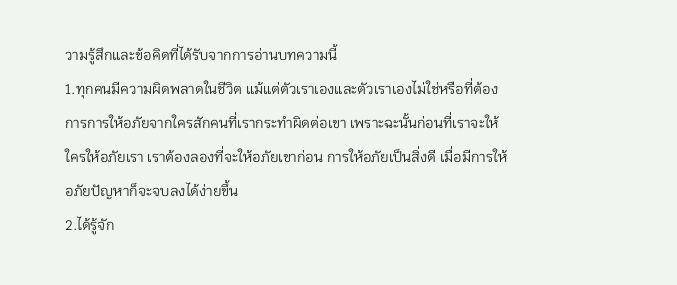วามรู้สึกและข้อคิดที่ได้รับจากการอ่านบทความนี้
1.ทุกคนมีความผิดพลาดในชีวิต แม้แต่ตัวเราเองและตัวเราเองไม่ใช่หรือที่ต้องการการให้อภัยจากใครสักคนที่เรากระทำผิดต่อเขา เพราะฉะนั้นก่อนที่เราจะให้ใครให้อภัยเรา เราต้องลองที่จะให้อภัยเขาก่อน การให้อภัยเป็นสิ่งดี เมื่อมีการให้อภัยปัญหาก็จะจบลงได้ง่ายขึ้น
2.ได้รู้จัก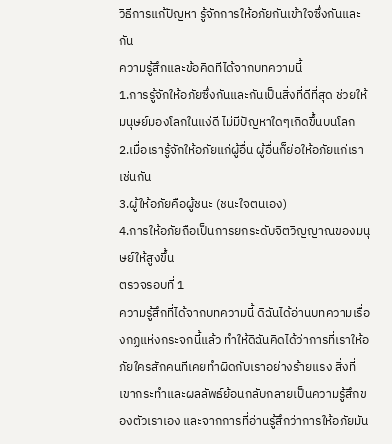วิธีการแก้ปัญหา รู้จักการให้อภัยกันเข้าใจซึ่งกันและกัน
ความรู้สึกและข้อคิดทีได้จากบทความนี้
1.การรู้จักให้อภัยซึ่งกันและกันเป็นสิ่งที่ดีที่สุด ช่วยให้มนุษย์มองโลกในแง่ดี ไม่มีปัญหาใดๆเกิดขึ้นบนโลก
2.เมื่อเรารู้จักให้อภัยแก่ผู้อื่น ผู้อื่นก็ย่อให้อภัยแก่เราเช่นกัน
3.ผู้ให้อภัยคือผู้ชนะ (ชนะใจตนเอง)
4.การให้อภัยถือเป็นการยกระดับจิตวิญญาณของมนุษย์ให้สูงขึ้น
ตรวจรอบที่ 1
ความรู้สึกที่ได้จากบทความนี้ ดิฉันได้อ่านบทความเรื่องกฏแห่งกระจกนี้แล้ว ทำให้ดิฉันคิดได้ว่าการที่เราให้อภัยใครสักคนทีเคยทำผิดกับเราอย่างร้ายแรง สิ่งที่เขากระทำและผลลัพธ์ย้อนกลับกลายเป็นความรู้สึกของตัวเราเอง และจากการที่อ่านรู้สึกว่าการให้อภัยมัน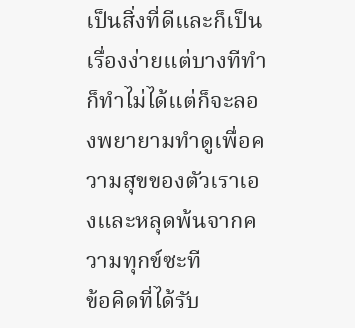เป็นสิ่งที่ดีและก็เป็นเรื่องง่ายแต่บางทีทำก็ทำไม่ได้แต่ก็จะลองพยายามทำดูเพื่อความสุขของตัวเราเองและหลุดพ้นจากความทุกข์ซะที
ข้อคิดที่ได้รับ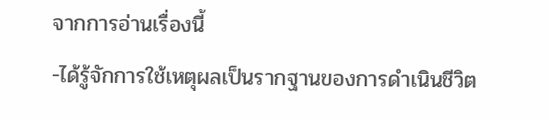จากการอ่านเรื่องนี้
-ได้รู้จักการใช้เหตุผลเป็นรากฐานของการดำเนินชีวิต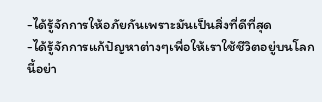-ได้รู้จักการให้อภัยกันเพราะมันเป็นสิ่งที่ดีที่สุด
-ได้รู้จักการแก้ปัญหาต่างๆเพื่อให้เราใช้ชีวิตอยู่บนโลกนี้อย่า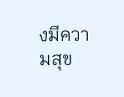งมีความสุข